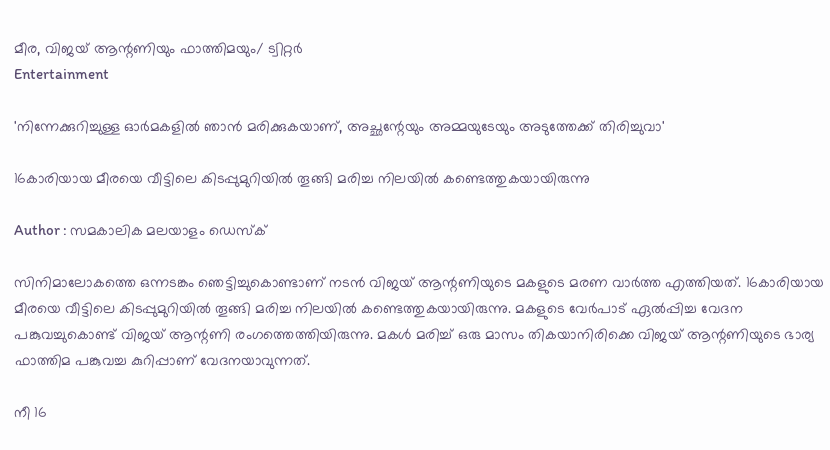മീര, വിജയ് ആന്റണിയും ഫാത്തിമയും/ ട്വിറ്റർ
Entertainment

'നിന്നേക്കുറിച്ചുള്ള ഓര്‍മകളില്‍ ഞാന്‍ മരിക്കുകയാണ്, അച്ഛന്റേയും അമ്മയുടേയും അടുത്തേക്ക് തിരിച്ചുവാ'

16കാരിയായ മീരയെ വീട്ടിലെ കിടപ്പുമുറിയില്‍ തൂങ്ങി മരിച്ച നിലയില്‍ കണ്ടെത്തുകയായിരുന്നു

Author : സമകാലിക മലയാളം ഡെസ്ക്

സിനിമാലോകത്തെ ഒന്നടങ്കം ഞെട്ടിച്ചുകൊണ്ടാണ് നടന്‍ വിജയ് ആന്റണിയുടെ മകളുടെ മരണ വാര്‍ത്ത എത്തിയത്. 16കാരിയായ മീരയെ വീട്ടിലെ കിടപ്പുമുറിയില്‍ തൂങ്ങി മരിച്ച നിലയില്‍ കണ്ടെത്തുകയായിരുന്നു. മകളുടെ വേര്‍പാട് ഏല്‍പ്പിച്ച വേദന പങ്കുവച്ചുകൊണ്ട് വിജയ് ആന്റണി രംഗത്തെത്തിയിരുന്നു. മകള്‍ മരിച്ച് ഒരു മാസം തികയാനിരിക്കെ വിജയ് ആന്റണിയുടെ ഭാര്യ ഫാത്തിമ പങ്കുവച്ച കുറിപ്പാണ് വേദനയാവുന്നത്.

നീ 16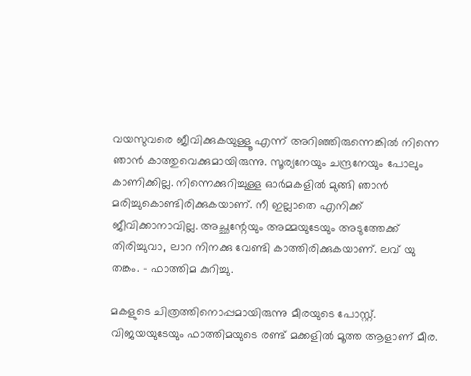വയസുവരെ ജീവിക്കുകയുള്ളൂ എന്ന് അറിഞ്ഞിരുന്നെങ്കില്‍ നിന്നെ ഞാന്‍ കാത്തുവെക്കുമായിരുന്നു. സൂര്യനേയും ചന്ദ്രനേയും പോലും കാണിക്കില്ല. നിന്നെക്കുറിച്ചുള്ള ഓര്‍മകളില്‍ മുങ്ങി ഞാന്‍ മരിച്ചുകൊണ്ടിരിക്കുകയാണ്. നീ ഇല്ലാതെ എനിക്ക് ജീവിക്കാനാവില്ല. അച്ഛന്റേയും അമ്മയുടേയും അടുത്തേക്ക് തിരിച്ചുവാ, ലാറ നിനക്കു വേണ്ടി കാത്തിരിക്കുകയാണ്. ലവ് യു തങ്കം. - ഫാത്തിമ കുറിച്ചു.

മകളുടെ ചിത്രത്തിനൊപ്പമായിരുന്നു മീരയുടെ പോസ്റ്റ്. വിജയയുടേയും ഫാത്തിമയുടെ രണ്ട് മക്കളില്‍ മൂത്ത ആളാണ് മീര.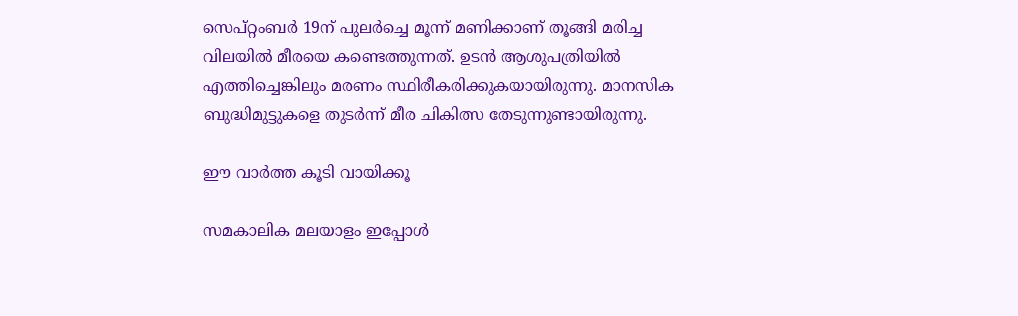സെപ്റ്റംബര്‍ 19ന് പുലര്‍ച്ചെ മൂന്ന് മണിക്കാണ് തൂങ്ങി മരിച്ച വിലയില്‍ മീരയെ കണ്ടെത്തുന്നത്. ഉടന്‍ ആശുപത്രിയില്‍ എത്തിച്ചെങ്കിലും മരണം സ്ഥിരീകരിക്കുകയായിരുന്നു. മാനസിക ബുദ്ധിമുട്ടുകളെ തുടര്‍ന്ന് മീര ചികിത്സ തേടുന്നുണ്ടായിരുന്നു.

ഈ വാർത്ത കൂടി വായിക്കൂ

സമകാലിക മലയാളം ഇപ്പോൾ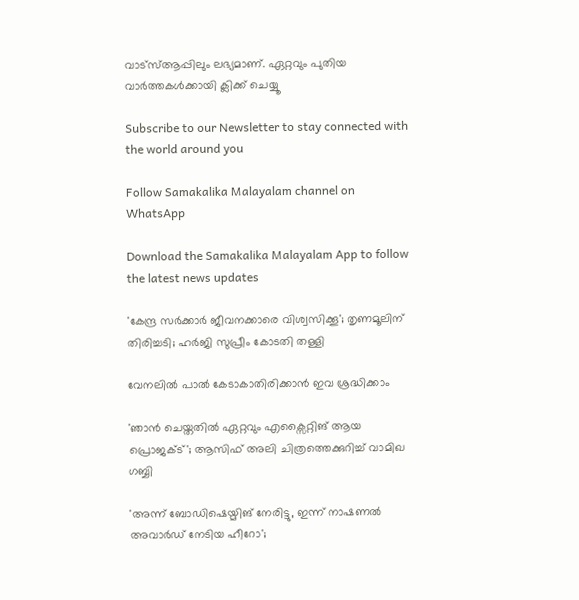വാട്‌സ്ആപ്പിലും ലഭ്യമാണ്. ഏറ്റവും പുതിയ വാർത്തകൾക്കായി ക്ലിക്ക് ചെയ്യൂ

Subscribe to our Newsletter to stay connected with the world around you

Follow Samakalika Malayalam channel on WhatsApp

Download the Samakalika Malayalam App to follow the latest news updates

'കേന്ദ്ര സര്‍ക്കാര്‍ ജീവനക്കാരെ വിശ്വസിക്കൂ'; തൃണമൂലിന് തിരിച്ചടി; ഹര്‍ജി സുപ്രീം കോടതി തള്ളി

വേനലിൽ പാൽ കേടാകാതിരിക്കാൻ ഇവ ശ്രദ്ധിക്കാം

'ഞാൻ ചെയ്തതിൽ ഏറ്റവും എക്സൈറ്റിങ് ആയ പ്രൊജക്ട്'; ആസിഫ് അലി ചിത്രത്തെക്കുറിച്ച് വാമിഖ ഗബ്ബി

'അന്ന് ബോഡിഷെയ്മിങ് നേരിട്ടു, ഇന്ന് നാഷണല്‍ അവാര്‍ഡ് നേടിയ ഹീറോ';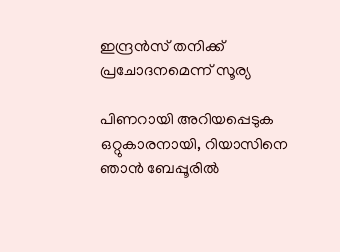ഇന്ദ്രന്‍സ് തനിക്ക് പ്രചോദനമെന്ന് സൂര്യ

പിണറായി അറിയപ്പെടുക ഒറ്റുകാരനായി, റിയാസിനെ ഞാന്‍ ബേപ്പൂരില്‍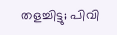തളച്ചിട്ടു; പിവി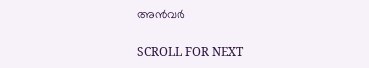അന്‍വര്‍

SCROLL FOR NEXT